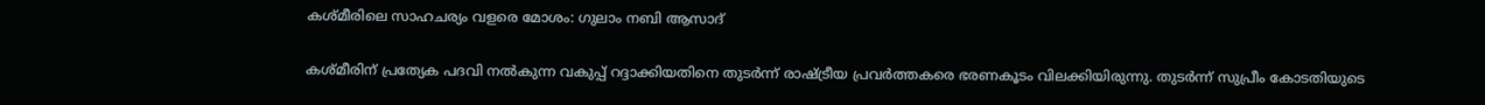കശ്മീരിലെ സാഹചര്യം വളരെ മോശം: ഗുലാം നബി ആസാദ്

കശ്മീരിന് പ്രത്യേക പദവി നല്‍കുന്ന വകുപ്പ് റദ്ദാക്കിയതിനെ തുടര്‍ന്ന് രാഷ്ട്രീയ പ്രവര്‍ത്തകരെ ഭരണകൂടം വിലക്കിയിരുന്നു. തുടര്‍ന്ന് സുപ്രീം കോടതിയുടെ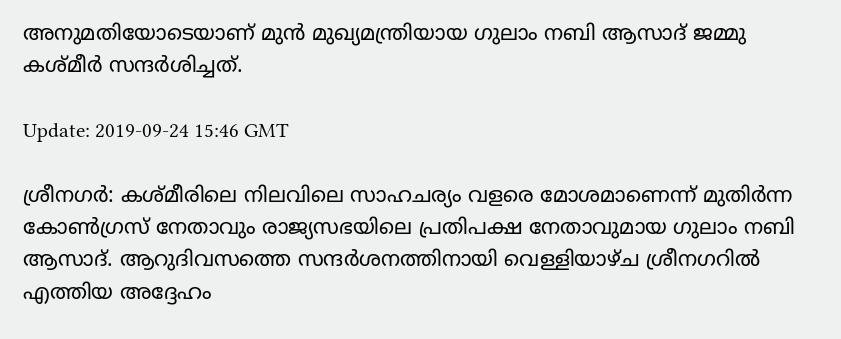അനുമതിയോടെയാണ് മുന്‍ മുഖ്യമന്ത്രിയായ ഗുലാം നബി ആസാദ് ജമ്മു കശ്മീര്‍ സന്ദര്‍ശിച്ചത്.

Update: 2019-09-24 15:46 GMT

ശ്രീനഗര്‍: കശ്മീരിലെ നിലവിലെ സാഹചര്യം വളരെ മോശമാണെന്ന് മുതിര്‍ന്ന കോണ്‍ഗ്രസ് നേതാവും രാജ്യസഭയിലെ പ്രതിപക്ഷ നേതാവുമായ ഗുലാം നബി ആസാദ്. ആറുദിവസത്തെ സന്ദര്‍ശനത്തിനായി വെള്ളിയാഴ്ച ശ്രീനഗറില്‍ എത്തിയ അദ്ദേഹം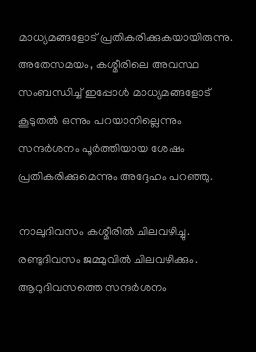മാധ്യമങ്ങളോട് പ്രതികരിക്കുകയായിരുന്നു. അതേസമയം, കശ്മീരിലെ അവസ്ഥ സംബന്ധിച്ച് ഇപ്പോള്‍ മാധ്യമങ്ങളോട് കൂടുതല്‍ ഒന്നും പറയാനില്ലെന്നും സന്ദര്‍ശനം പൂര്‍ത്തിയായ ശേഷം പ്രതികരിക്കുമെന്നും അദ്ദേഹം പറഞ്ഞു.

നാലുദിവസം കശ്മീരില്‍ ചിലവഴിച്ചു. രണ്ടുദിവസം ജമ്മുവില്‍ ചിലവഴിക്കും. ആറുദിവസത്തെ സന്ദര്‍ശനം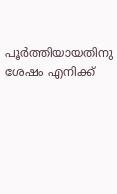പൂര്‍ത്തിയായതിനു ശേഷം എനിക്ക്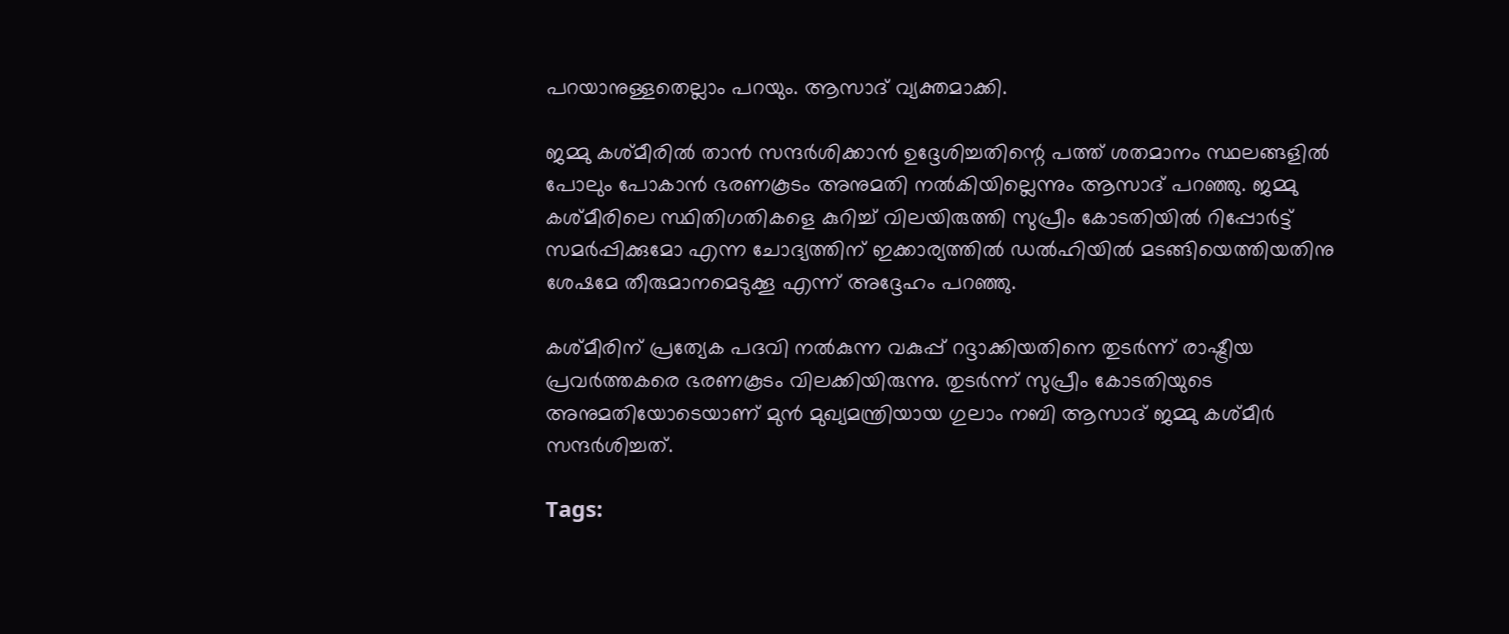പറയാനുള്ളതെല്ലാം പറയും. ആസാദ് വ്യക്തമാക്കി.

ജമ്മു കശ്മീരില്‍ താന്‍ സന്ദര്‍ശിക്കാന്‍ ഉദ്ദേശിച്ചതിന്റെ പത്ത് ശതമാനം സ്ഥലങ്ങളില്‍ പോലും പോകാന്‍ ഭരണകൂടം അനുമതി നല്‍കിയില്ലെന്നും ആസാദ് പറഞ്ഞു. ജമ്മു കശ്മീരിലെ സ്ഥിതിഗതികളെ കുറിച്ച് വിലയിരുത്തി സുപ്രീം കോടതിയില്‍ റിപ്പോര്‍ട്ട് സമര്‍പ്പിക്കുമോ എന്ന ചോദ്യത്തിന് ഇക്കാര്യത്തില്‍ ഡല്‍ഹിയില്‍ മടങ്ങിയെത്തിയതിനു ശേഷമേ തീരുമാനമെടുക്കൂ എന്ന് അദ്ദേഹം പറഞ്ഞു.

കശ്മീരിന് പ്രത്യേക പദവി നല്‍കുന്ന വകുപ്പ് റദ്ദാക്കിയതിനെ തുടര്‍ന്ന് രാഷ്ട്രീയ പ്രവര്‍ത്തകരെ ഭരണകൂടം വിലക്കിയിരുന്നു. തുടര്‍ന്ന് സുപ്രീം കോടതിയുടെ അനുമതിയോടെയാണ് മുന്‍ മുഖ്യമന്ത്രിയായ ഗുലാം നബി ആസാദ് ജമ്മു കശ്മീര്‍ സന്ദര്‍ശിച്ചത്.

Tags: